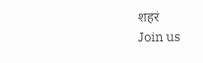शहरं
Join us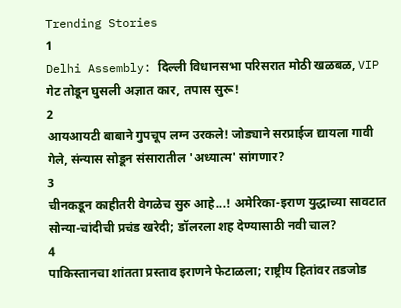Trending Stories
1
Delhi Assembly: दिल्ली विधानसभा परिसरात मोठी खळबळ, VIP गेट तोडून घुसली अज्ञात कार, तपास सुरू!
2
आयआयटी बाबाने गुपचूप लग्न उरकले! जोड्याने सरप्राईज द्यायला गावी गेले, संन्यास सोडून संसारातील 'अध्यात्म' सांगणार?
3
चीनकडून काहीतरी वेगळेच सुरु आहे...! अमेरिका-इराण युद्धाच्या सावटात सोन्या-चांदीची प्रचंड खरेदी; डॉलरला शह देण्यासाठी नवी चाल?
4
पाकिस्तानचा शांतता प्रस्ताव इराणने फेटाळला; राष्ट्रीय हितांवर तडजोड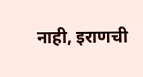नाही, इराणची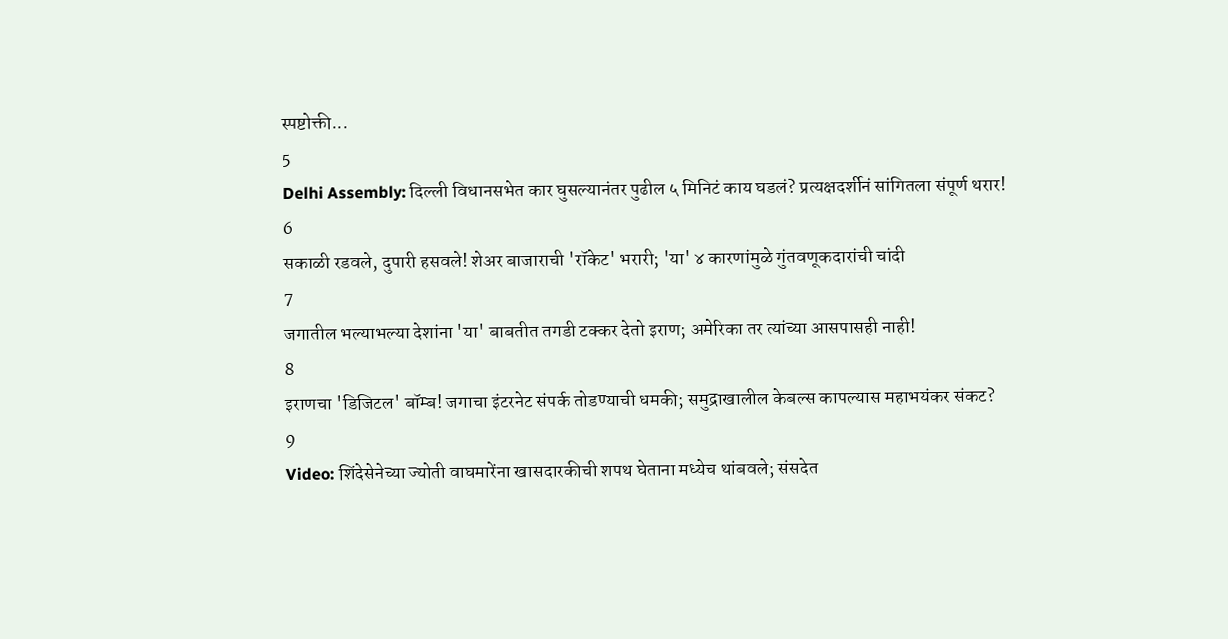स्पष्टोक्ती...
5
Delhi Assembly: दिल्ली विधानसभेत कार घुसल्यानंतर पुढील ५ मिनिटं काय घडलं? प्रत्यक्षदर्शीनं सांगितला संपूर्ण थरार!
6
सकाळी रडवले, दुपारी हसवले! शेअर बाजाराची 'रॉकेट' भरारी; 'या' ४ कारणांमुळे गुंतवणूकदारांची चांदी
7
जगातील भल्याभल्या देशांना 'या' बाबतीत तगडी टक्कर देतो इराण; अमेरिका तर त्यांच्या आसपासही नाही!
8
इराणचा 'डिजिटल' बॉम्ब! जगाचा इंटरनेट संपर्क तोडण्याची धमकी; समुद्राखालील केबल्स कापल्यास महाभयंकर संकट?
9
Video: शिंदेसेनेच्या ज्योती वाघमारेंना खासदारकीची शपथ घेताना मध्येच थांबवले; संसदेत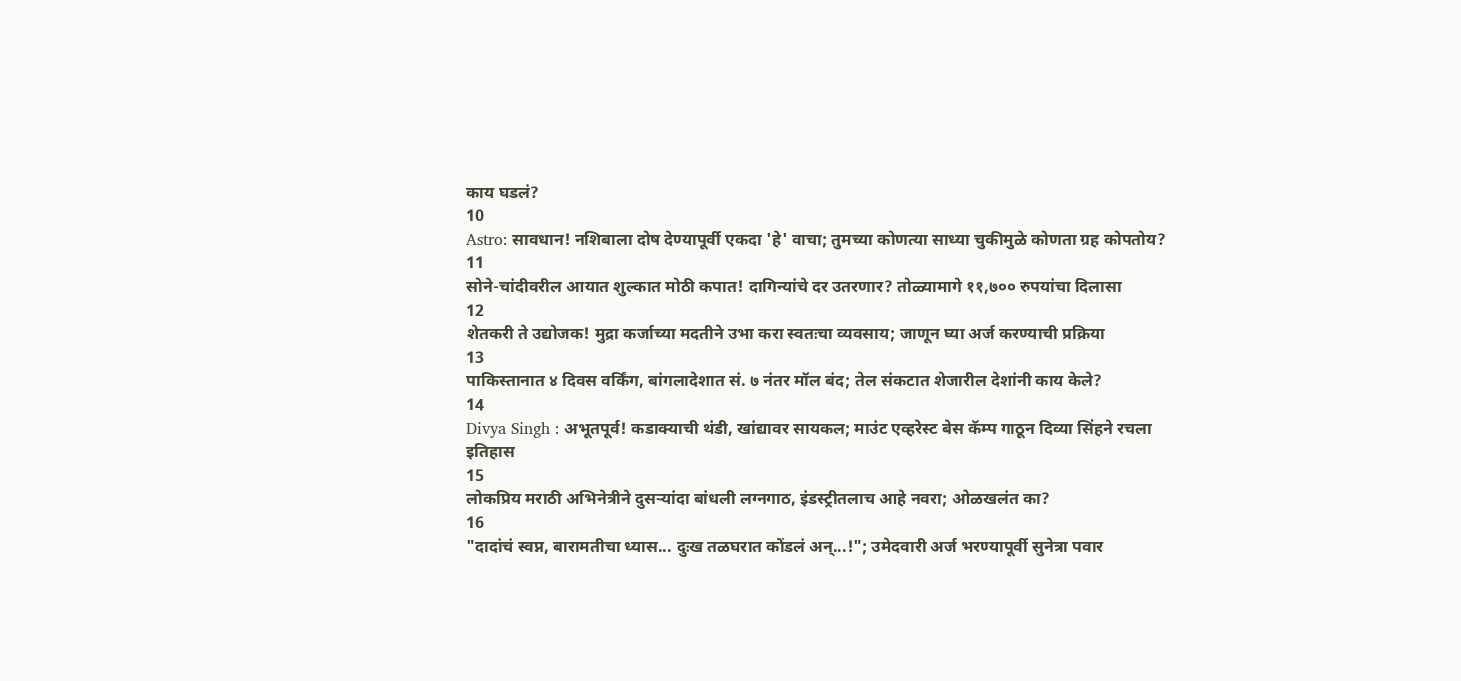काय घडलं?
10
Astro: सावधान! नशिबाला दोष देण्यापूर्वी एकदा 'हे' वाचा; तुमच्या कोणत्या साध्या चुकीमुळे कोणता ग्रह कोपतोय?
11
सोने-चांदीवरील आयात शुल्कात मोठी कपात! दागिन्यांचे दर उतरणार? तोळ्यामागे ११,७०० रुपयांचा दिलासा
12
शेतकरी ते उद्योजक! मुद्रा कर्जाच्या मदतीने उभा करा स्वतःचा व्यवसाय; जाणून घ्या अर्ज करण्याची प्रक्रिया
13
पाकिस्तानात ४ दिवस वर्किंग, बांगलादेशात सं. ७ नंतर मॉल बंद; तेल संकटात शेजारील देशांनी काय केले?
14
Divya Singh : अभूतपूर्व! कडाक्याची थंडी, खांद्यावर सायकल; माउंट एव्हरेस्ट बेस कॅम्प गाठून दिव्या सिंहने रचला इतिहास
15
लोकप्रिय मराठी अभिनेत्रीने दुसऱ्यांदा बांधली लग्नगाठ, इंडस्ट्रीतलाच आहे नवरा; ओळखलंत का?
16
"दादांचं स्वप्न, बारामतीचा ध्यास... दुःख तळघरात कोंडलं अन्...!"; उमेदवारी अर्ज भरण्यापूर्वी सुनेत्रा पवार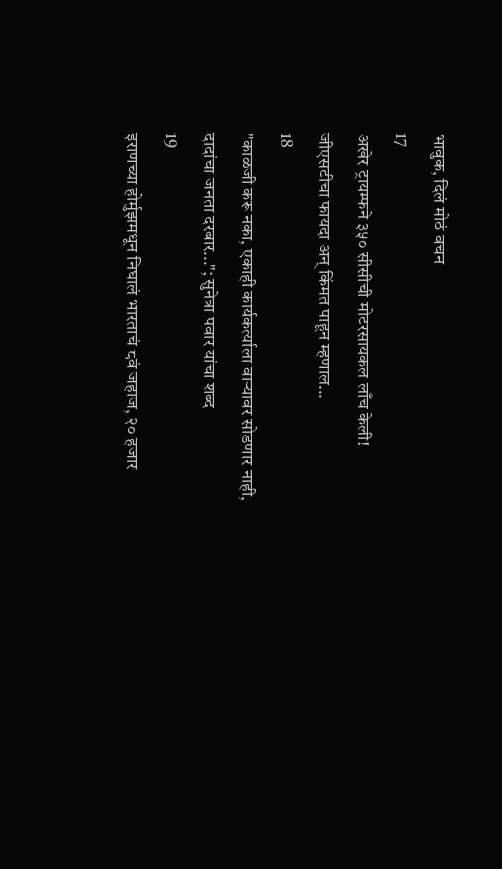भावुक, दिलं मोठं वचन
17
अखेर ट्रायम्फने ३५० सीसीची मोटरसायकल लाँच केली! जीएसटीचा फायदा अन् किंमत पाहून म्हणाल...
18
"काळजी करू नका, एकाही कार्यकर्त्याला वाऱ्यावर सोडणार नाही, दादांचा जनता दरबार..."; सुनेत्रा पवार यांचा शब्द
19
इराणच्या होर्मुझमधून निघालं भारताचं ८वं जहाज, २० हजार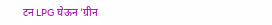टन LPG घेऊन 'ग्रीन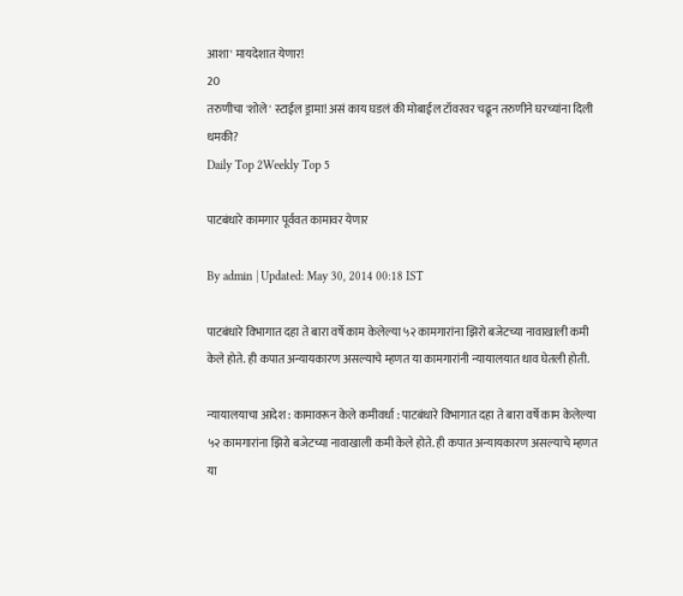आशा' मायदेशात येणार!
20
तरुणीचा 'शोले' स्टाईल ड्रामा! असं काय घडलं की मोबाईल टॉवरवर चढून तरुणीने घरच्यांना दिली धमकी?
Daily Top 2Weekly Top 5

पाटबंधारे कामगार पूर्ववत कामावर येणार

By admin | Updated: May 30, 2014 00:18 IST

पाटबंधारे विभागात दहा ते बारा वर्षे काम केलेल्या ५२ कामगारांना झिरो बजेटच्या नावाखाली कमी केले होते. ही कपात अन्यायकारण असल्याचे म्हणत या कामगारांनी न्यायालयात धाव घेतली होती.

न्यायालयाचा आदेश : कामावरून केले कमीवर्धा : पाटबंधारे विभागात दहा ते बारा वर्षे काम केलेल्या ५२ कामगारांना झिरो बजेटच्या नावाखाली कमी केले होते. ही कपात अन्यायकारण असल्याचे म्हणत या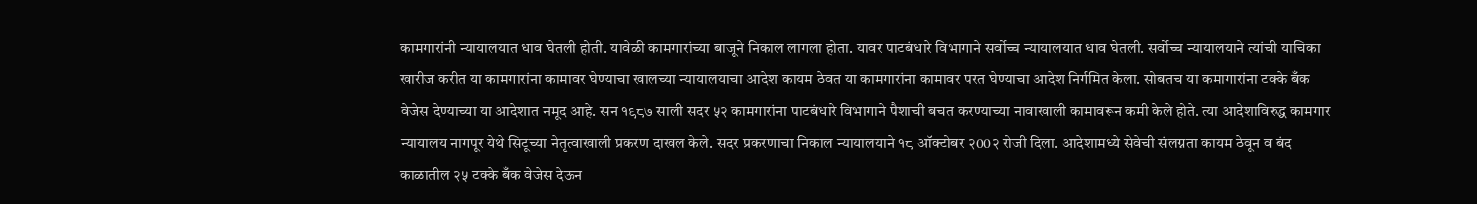कामगारांनी न्यायालयात धाव घेतली होती. यावेळी कामगारांच्या बाजूने निकाल लागला होता. यावर पाटबंधारे विभागाने सर्वोच्च न्यायालयात धाव घेतली. सर्वोच्च न्यायालयाने त्यांची याचिका खारीज करीत या कामगारांना कामावर घेण्याचा खालच्या न्यायालयाचा आदेश कायम ठेवत या कामगारांना कामावर परत घेण्याचा आदेश निर्गमित केला. सोबतच या कमागारांना टक्के बँक वेजेस देण्याच्या या आदेशात नमूद आहे. सन १९८७ साली सदर ५२ कामगारांना पाटबंधारे विभागाने पैशाची बचत करण्याच्या नावाखाली कामावरून कमी केले होते. त्या आदेशाविरुद्ध कामगार न्यायालय नागपूर येथे सिटूच्या नेतृत्वाखाली प्रकरण दाखल केले. सदर प्रकरणाचा निकाल न्यायालयाने १८ ऑक्टोबर २00२ रोजी दिला. आदेशामध्ये सेवेची संलग्नता कायम ठेवून व बंद काळातील २५ टक्के बँक वेजेस देऊन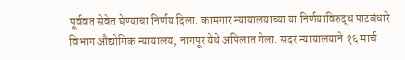पूर्ववत सेवेत घेण्याचा निर्णय दिला. कामगार न्यायालयाच्या या निर्णयाविरुद्ध पाटबंधारे विभाग औद्योगिक न्यायालय, नागपूर येथे अपिलात गेला. सदर न्यायालयाने १६ मार्च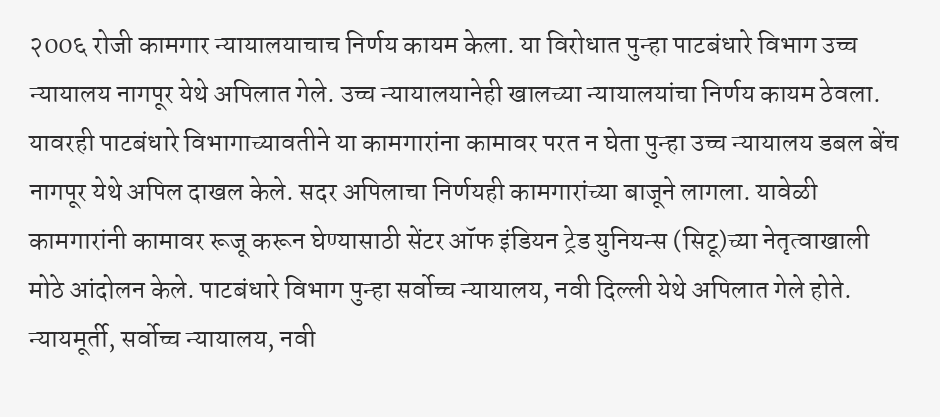२00६ रोजी कामगार न्यायालयाचाच निर्णय कायम केला. या विरोधात पुन्हा पाटबंधारे विभाग उच्च न्यायालय नागपूर येथे अपिलात गेले. उच्च न्यायालयानेही खालच्या न्यायालयांचा निर्णय कायम ठेवला. यावरही पाटबंधारे विभागाच्यावतीने या कामगारांना कामावर परत न घेता पुन्हा उच्च न्यायालय डबल बेंच नागपूर येथे अपिल दाखल केले. सदर अपिलाचा निर्णयही कामगारांच्या बाजूने लागला. यावेळी कामगारांनी कामावर रूजू करून घेण्यासाठी सेंटर ऑफ इंडियन ट्रेड युनियन्स (सिटू)च्या नेतृत्वाखाली मोठे आंदोलन केले. पाटबंधारे विभाग पुन्हा सर्वोच्च न्यायालय, नवी दिल्ली येथे अपिलात गेले होते. न्यायमूर्ती, सर्वोच्च न्यायालय, नवी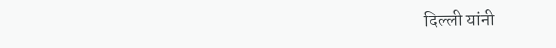दिल्ली यांनी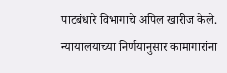पाटबंधारे विभागाचे अपिल खारीज केले.  न्यायालयाच्या निर्णयानुसार कामागारांना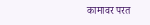कामावर परत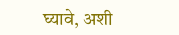घ्यावे, अशी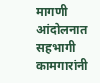मागणी आंदोलनात सहभागी कामगारांनी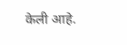केली आहे.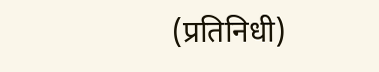(प्रतिनिधी)